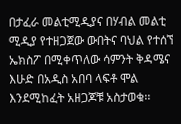በታፈራ መልቲሚዲያና በሃብል መልቲ ሚዲያ የተዘጋጀው ውበትና ባህል የተሰኘ ኤክስፖ በሚቀጥለው ሳምንት ቅዳሜና እሁድ በአዲስ አበባ ላፍቶ ሞል እንደሚከፈት አዘጋጆቹ አስታወቁ፡፡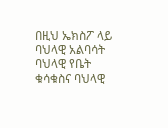በዚህ ኤክስፖ ላይ ባህላዊ አልባሳት ባህላዊ የቤት ቁሳቁስና ባህላዊ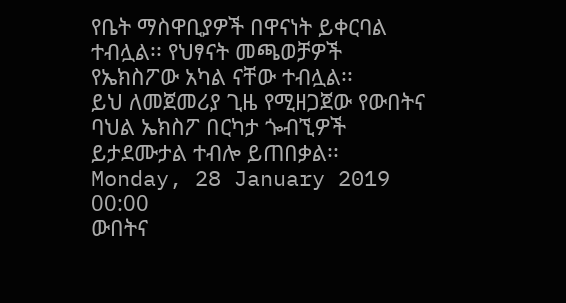የቤት ማስዋቢያዎች በዋናነት ይቀርባል ተብሏል፡፡ የህፃናት መጫወቻዎች የኤክስፖው አካል ናቸው ተብሏል፡፡
ይህ ለመጀመሪያ ጊዜ የሚዘጋጀው የውበትና ባህል ኤክስፖ በርካታ ጐብኚዎች ይታደሙታል ተብሎ ይጠበቃል፡፡
Monday, 28 January 2019 00:00
ውበትና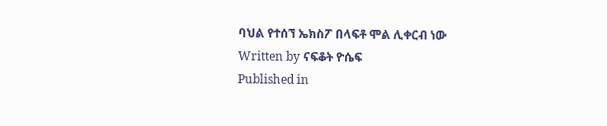ባህል የተሰኘ ኤክስፖ በላፍቶ ሞል ሊቀርብ ነው
Written by ናፍቆት ዮሴፍ
Published in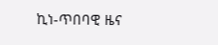ኪነ-ጥበባዊ ዜና